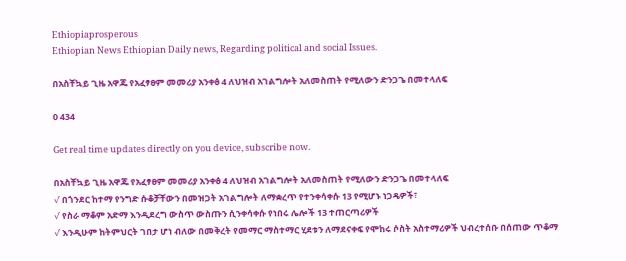Ethiopiaprosperous
Ethiopian News Ethiopian Daily news, Regarding political and social Issues.

በአስቸኳይ ጊዜ አዋጁ የአፈፃፀም መመሪያ አንቀፅ 4 ለህዝብ አገልግሎት አለመስጠት የሚለውን ድንጋጌ በመተላለፍ

0 434

Get real time updates directly on you device, subscribe now.

በአስቸኳይ ጊዜ አዋጁ የአፈፃፀም መመሪያ አንቀፅ 4 ለህዝብ አገልግሎት አለመስጠት የሚለውን ድንጋጌ በመተላለፍ
√ በጎንደር ከተማ የንግድ ሱቆቻቸውን በመዝጋት አገልግሎት ለማቋረጥ የተንቀሳቀሱ 13 የሚሆኑ ነጋዴዎች፣
√ የስራ ማቆም አድማ እንዲደረግ ውስጥ ውስጡን ሲንቀሳቀሱ የነበሩ ሌሎች 13 ተጠርጣሪዎች
√ እንዲሁም ከትምህርት ገበታ ሆነ ብለው በመቅረት የመማር ማስተማር ሂደቱን ለማደናቀፍ የሞከሩ ሶስት አስተማሪዎች ህብረተሰቡ በሰጠው ጥቆማ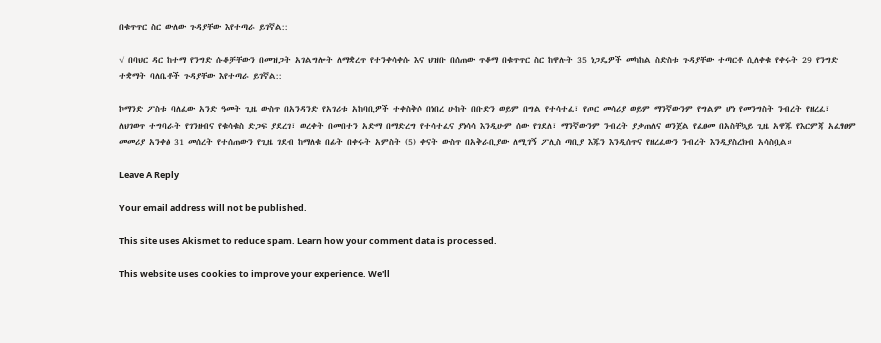በቁጥጥር ስር ውለው ጉዳያቸው እየተጣራ ይገኛል::

√ በባህር ዳር ከተማ የንግድ ሱቆቻቸውን በመዝጋት አገልግሎት ለማቋረጥ የተንቀሳቀሱ እና ህዝቡ በሰጠው ጥቆማ በቁጥጥር ስር ከዋሉት 35 ነጋዴዎች መካከል ስድስቱ ጉዳያቸው ተጣርቶ ሲለቀቁ የቀሩት 29 የንግድ ተቋማት ባለቤቶች ጉዳያቸው እየተጣራ ይገኛል::

ኮማንድ ፖስቱ ባለፈው አንድ ዓመት ጊዜ ውስጥ በአንዳንድ የአገሪቱ አከባቢዎች ተቀስቅሶ በነበረ ሁከት በቡድን ወይም በግል የተሳተፈ፣ የጦር መሳሪያ ወይም ማንኛውንም የግልም ሆነ የመንግስት ንብረት የዘረፈ፣ ለህገወጥ ተግባራት የገንዘብና የቁሳቁስ ድጋፍ ያደረገ፣ ወረቀት በመበተን አድማ በማድረግ የተሳተፈና ያነሳሳ እንዲሁም ሰው የገደለ፣ ማንኛውንም ንብረት ያቃጠለና ወንጀል የፈፀመ በአስቸኳይ ጊዜ አዋጁ የእርምጃ አፈፃፀም መመሪያ አንቀፅ 31 መሰረት የተሰጠውን የጊዜ ገደብ ከማለቁ በፊት በቀሩት አምስት (5) ቀናት ውስጥ በአቅራቢያው ለሚገኝ ፖሊስ ጣቢያ እጁን እንዲሰጥና የዘረፈውን ንብረት እንዲያስረክብ አሳስቧል።

Leave A Reply

Your email address will not be published.

This site uses Akismet to reduce spam. Learn how your comment data is processed.

This website uses cookies to improve your experience. We'll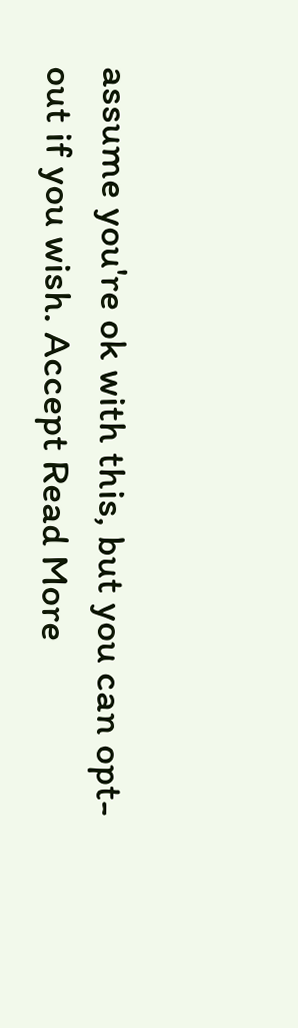assume you're ok with this, but you can opt-out if you wish. Accept Read More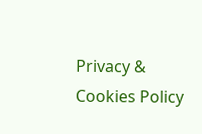Privacy & Cookies Policy